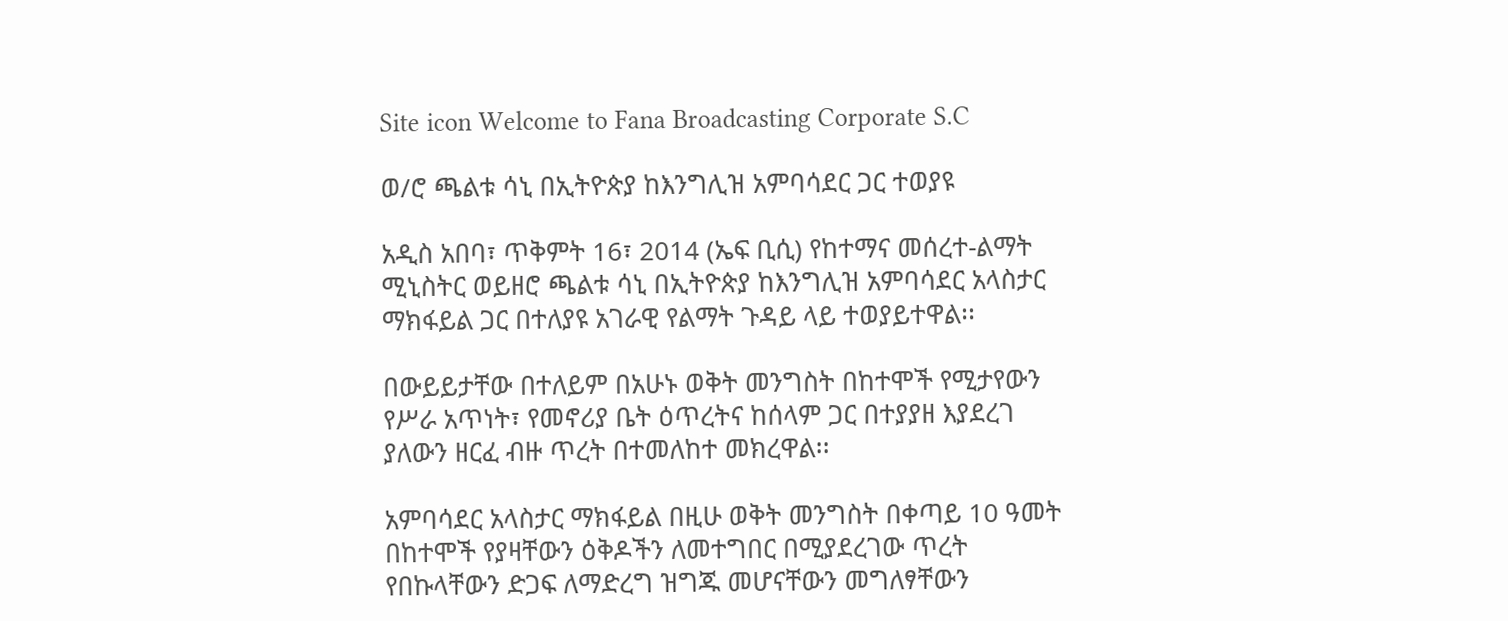Site icon Welcome to Fana Broadcasting Corporate S.C

ወ/ሮ ጫልቱ ሳኒ በኢትዮጵያ ከእንግሊዝ አምባሳደር ጋር ተወያዩ

አዲስ አበባ፣ ጥቅምት 16፣ 2014 (ኤፍ ቢሲ) የከተማና መሰረተ-ልማት ሚኒስትር ወይዘሮ ጫልቱ ሳኒ በኢትዮጵያ ከእንግሊዝ አምባሳደር አላስታር ማክፋይል ጋር በተለያዩ አገራዊ የልማት ጉዳይ ላይ ተወያይተዋል፡፡

በውይይታቸው በተለይም በአሁኑ ወቅት መንግስት በከተሞች የሚታየውን የሥራ አጥነት፣ የመኖሪያ ቤት ዕጥረትና ከሰላም ጋር በተያያዘ እያደረገ ያለውን ዘርፈ ብዙ ጥረት በተመለከተ መክረዋል፡፡

አምባሳደር አላስታር ማክፋይል በዚሁ ወቅት መንግስት በቀጣይ 10 ዓመት በከተሞች የያዛቸውን ዕቅዶችን ለመተግበር በሚያደረገው ጥረት የበኩላቸውን ድጋፍ ለማድረግ ዝግጁ መሆናቸውን መግለፃቸውን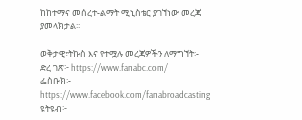ከከተማና መሰረተ-ልማት ሚኒስቴር ያገኘነው መረጃ ያመላክታል፡፡

ወቅታዊ፣ትኩስ እና የተሟሉ መረጃዎችን ለማግኘት፡-
ድረ ገጽ፦ https://www.fanabc.com/
ፌስቡክ፡- https://www.facebook.com/fanabroadcasting
ዩትዩብ፦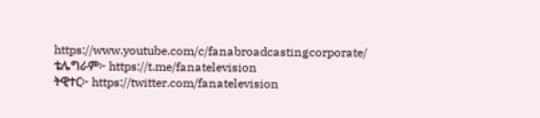https://www.youtube.com/c/fanabroadcastingcorporate/
ቴሌግራም፦ https://t.me/fanatelevision
ትዊተር፦ https://twitter.com/fanatelevision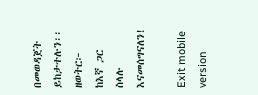በመወዳጀት ይከታተሉን፡፡
ዘወትር፦ ከእኛ ጋር ስላሉ እናመሰግናለን!

Exit mobile version